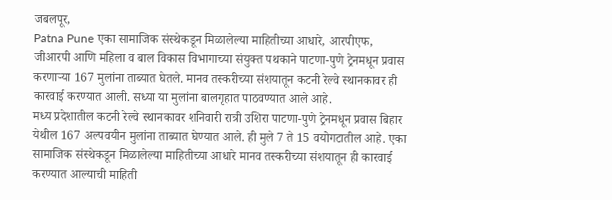जबलपूर,
Patna Pune एका सामाजिक संस्थेकडून मिळालेल्या माहितीच्या आधारे, आरपीएफ, जीआरपी आणि महिला व बाल विकास विभागाच्या संयुक्त पथकाने पाटणा-पुणे ट्रेनमधून प्रवास करणाऱ्या 167 मुलांना ताब्यात घेतले. मानव तस्करीच्या संशयातून कटनी रेल्वे स्थानकावर ही कारवाई करण्यात आली. सध्या या मुलांना बालगृहात पाठवण्यात आले आहे.
मध्य प्रदेशातील कटनी रेल्वे स्थानकावर शनिवारी रात्री उशिरा पाटणा-पुणे ट्रेनमधून प्रवास बिहार येथील 167 अल्पवयीन मुलांना ताब्यात घेण्यात आले. ही मुले 7 ते 15 वयोगटातील आहे. एका सामाजिक संस्थेकडून मिळालेल्या माहितीच्या आधारे मानव तस्करीच्या संशयातून ही कारवाई करण्यात आल्याची माहिती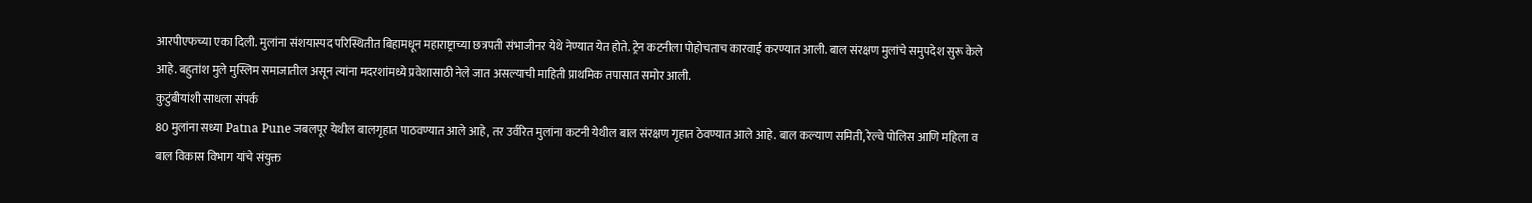आरपीएफच्या एका दिली. मुलांना संशयास्पद परिस्थितीत बिहामधून महाराष्ट्राच्या छत्रपती संभाजीनर येथे नेण्यात येत होते. ट्रेन कटनीला पोहोचताच कारवाई करण्यात आली. बाल संरक्षण मुलांचे समुपदेश सुरू केले आहे. बहुतांश मुले मुस्लिम समाजातील असून त्यांना मदरशांमध्ये प्रवेशासाठी नेले जात असल्याची माहिती प्राथमिक तपासात समोर आली.
कुटुंबीयांशी साधला संपर्क
80 मुलांना सध्या Patna Pune जबलपूर येथील बालगृहात पाठवण्यात आले आहे, तर उर्वरित मुलांना कटनी येथील बाल संरक्षण गृहात ठेवण्यात आले आहे. बाल कल्याण समिती, रेल्वे पोलिस आणि महिला व बाल विकास विभाग यांचे संयुक्त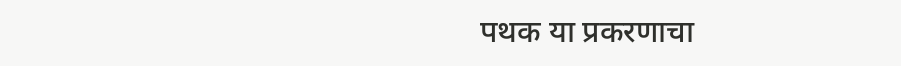पथक या प्रकरणाचा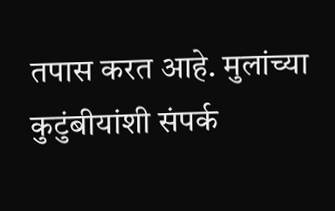तपास करत आहे. मुलांच्या कुटुंबीयांशी संपर्क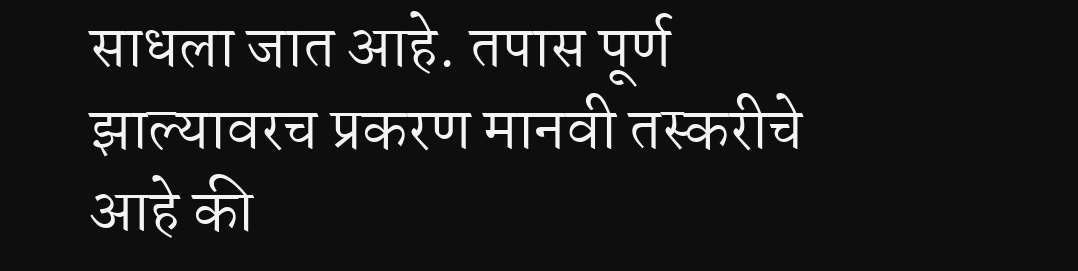साधला जात आहे. तपास पूर्ण झाल्यावरच प्रकरण मानवी तस्करीचे आहे की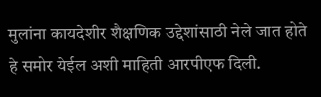मुलांना कायदेशीर शैक्षणिक उद्देशांसाठी नेले जात होते हे समोर येईल अशी माहिती आरपीएफ दिली.